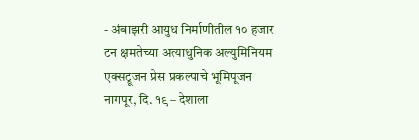- अंबाझरी आयुध निर्माणीतील १० हजार टन क्षमतेच्या अत्याधुनिक अल्युमिनियम एक्सट्रूजन प्रेस प्रकल्पाचे भूमिपूजन
नागपूर, दि. १९ – देशाला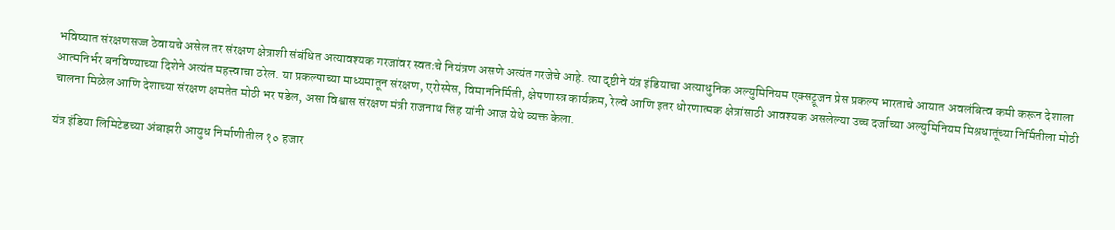भविष्यात संरक्षणसज्ज ठेवायचे असेल तर संरक्षण क्षेत्राशी संबंधित अत्यावश्यक गरजांवर स्वतःचे नियंत्रण असणे अत्यंत गरजेचे आहे. त्या दृष्टीने यंत्र इंडियाचा अत्याधुनिक अल्युमिनियम एक्सट्रूजन प्रेस प्रकल्प भारताचे आयात अवलंबित्व कमी करून देशाला आत्मनिर्भर बनविण्याच्या दिशेने अत्यंत महत्त्वाचा ठरेल. या प्रकल्पाच्या माध्यमातून संरक्षण, एरोस्पेस, विमाननिर्मिती, क्षेपणास्त्र कार्यक्रम, रेल्वे आणि इतर धोरणात्मक क्षेत्रांसाठी आवश्यक असलेल्या उच्च दर्जाच्या अल्युमिनियम मिश्रधातूंच्या निर्मितीला मोठी चालना मिळेल आणि देशाच्या संरक्षण क्षमतेत मोठी भर पडेल, असा विश्वास संरक्षण मंत्री राजनाथ सिंह यांनी आज येथे व्यक्त केला.

यंत्र इंडिया लिमिटेडच्या अंबाझरी आयुध निर्माणीतील १० हजार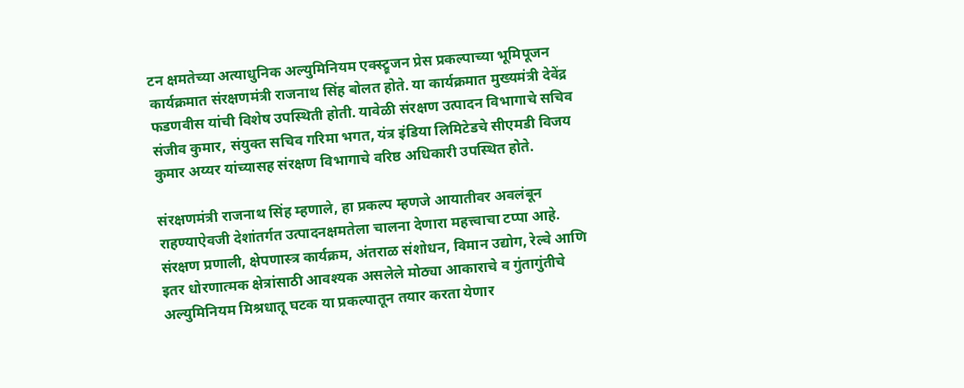टन क्षमतेच्या अत्याधुनिक अल्युमिनियम एक्स्ट्रूजन प्रेस प्रकल्पाच्या भूमिपूजन कार्यक्रमात संरक्षणमंत्री राजनाथ सिंह बोलत होते. या कार्यक्रमात मुख्यमंत्री देवेंद्र फडणवीस यांची विशेष उपस्थिती होती. यावेळी संरक्षण उत्पादन विभागाचे सचिव संजीव कुमार, संयुक्त सचिव गरिमा भगत, यंत्र इंडिया लिमिटेडचे सीएमडी विजय कुमार अय्यर यांच्यासह संरक्षण विभागाचे वरिष्ठ अधिकारी उपस्थित होते.

संरक्षणमंत्री राजनाथ सिंह म्हणाले, हा प्रकल्प म्हणजे आयातीवर अवलंबून राहण्याऐवजी देशांतर्गत उत्पादनक्षमतेला चालना देणारा महत्त्वाचा टप्पा आहे. संरक्षण प्रणाली, क्षेपणास्त्र कार्यक्रम, अंतराळ संशोधन, विमान उद्योग, रेल्वे आणि इतर धोरणात्मक क्षेत्रांसाठी आवश्यक असलेले मोठ्या आकाराचे व गुंतागुंतीचे अल्युमिनियम मिश्रधातू घटक या प्रकल्पातून तयार करता येणार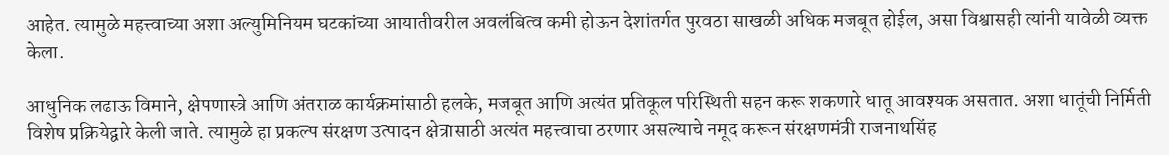आहेत. त्यामुळे महत्त्वाच्या अशा अल्युमिनियम घटकांच्या आयातीवरील अवलंबित्व कमी होऊन देशांतर्गत पुरवठा साखळी अधिक मजबूत होईल, असा विश्वासही त्यांनी यावेळी व्यक्त केला.

आधुनिक लढाऊ विमाने, क्षेपणास्त्रे आणि अंतराळ कार्यक्रमांसाठी हलके, मजबूत आणि अत्यंत प्रतिकूल परिस्थिती सहन करू शकणारे धातू आवश्यक असतात. अशा धातूंची निर्मिती विशेष प्रक्रियेद्वारे केली जाते. त्यामुळे हा प्रकल्प संरक्षण उत्पादन क्षेत्रासाठी अत्यंत महत्त्वाचा ठरणार असल्याचे नमूद करून संरक्षणमंत्री राजनाथसिंह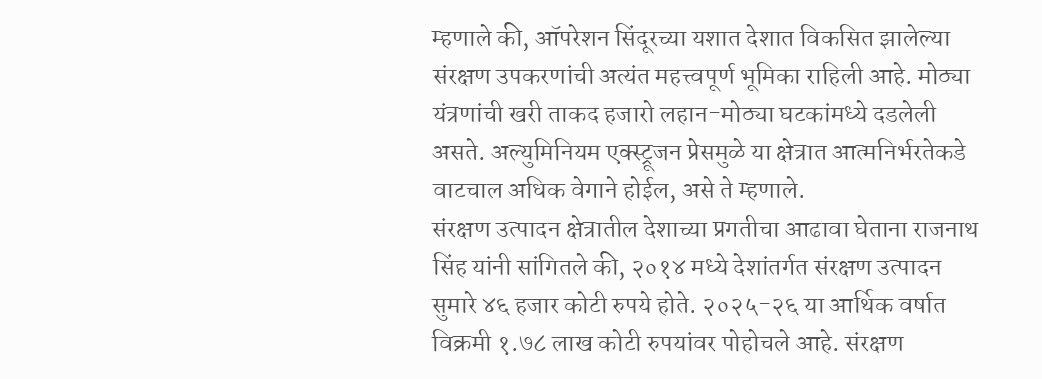म्हणाले की, ऑपरेशन सिंदूरच्या यशात देशात विकसित झालेल्या संरक्षण उपकरणांची अत्यंत महत्त्वपूर्ण भूमिका राहिली आहे. मोठ्या यंत्रणांची खरी ताकद हजारो लहान-मोठ्या घटकांमध्ये दडलेली असते. अल्युमिनियम एक्स्ट्रूजन प्रेसमुळे या क्षेत्रात आत्मनिर्भरतेकडे वाटचाल अधिक वेगाने होईल, असे ते म्हणाले.
संरक्षण उत्पादन क्षेत्रातील देशाच्या प्रगतीचा आढावा घेताना राजनाथ सिंह यांनी सांगितले की, २०१४ मध्ये देशांतर्गत संरक्षण उत्पादन सुमारे ४६ हजार कोटी रुपये होते. २०२५-२६ या आर्थिक वर्षात विक्रमी १.७८ लाख कोटी रुपयांवर पोहोचले आहे. संरक्षण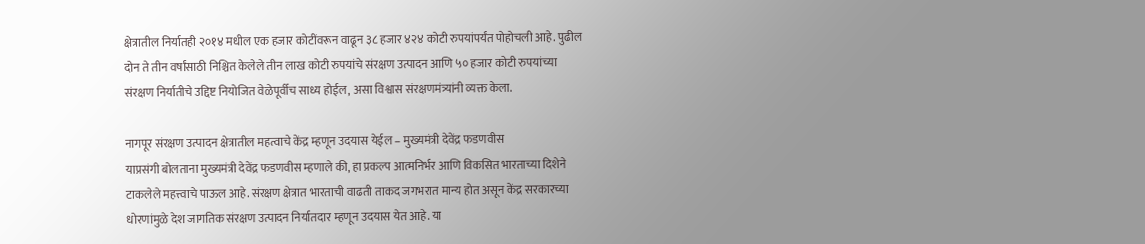क्षेत्रातील निर्यातही २०१४ मधील एक हजार कोटींवरून वाढून ३८ हजार ४२४ कोटी रुपयांपर्यंत पोहोचली आहे. पुढील दोन ते तीन वर्षांसाठी निश्चित केलेले तीन लाख कोटी रुपयांचे संरक्षण उत्पादन आणि ५० हजार कोटी रुपयांच्या संरक्षण निर्यातीचे उद्दिष्ट नियोजित वेळेपूर्वीच साध्य होईल, असा विश्वास संरक्षणमंत्र्यांनी व्यक्त केला.

नागपूर संरक्षण उत्पादन क्षेत्रातील महत्वाचे केंद्र म्हणून उदयास येईल – मुख्यमंत्री देवेंद्र फडणवीस
याप्रसंगी बोलताना मुख्यमंत्री देवेंद्र फडणवीस म्हणाले की, हा प्रकल्प आत्मनिर्भर आणि विकसित भारताच्या दिशेने टाकलेले महत्त्वाचे पाऊल आहे. संरक्षण क्षेत्रात भारताची वाढती ताकद जगभरात मान्य होत असून केंद्र सरकारच्या धोरणांमुळे देश जागतिक संरक्षण उत्पादन निर्यातदार म्हणून उदयास येत आहे. या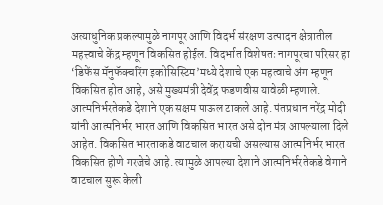अत्याधुनिक प्रकल्पामुळे नागपूर आणि विदर्भ संरक्षण उत्पादन क्षेत्रातील महत्त्वाचे केंद्र म्हणून विकसित होईल. विदर्भात विशेषतः नागपूरचा परिसर हा ‘डिफेंस मॅनुफॅक्चरिंग इकोसिस्टिम’मध्ये देशाचे एक महत्वाचे अंग म्हणून विकसित होत आहे, असे मुख्यमंत्री देवेंद्र फडणवीस यावेळी म्हणाले.
आत्मनिर्भरतेकडे देशाने एक सक्षम पाऊल टाकले आहे. पंतप्रधान नरेंद्र मोदी यांनी आत्मनिर्भर भारत आणि विकसित भारत असे दोन मंत्र आपल्याला दिले आहेत. विकसित भारताकडे वाटचाल करायची असल्यास आत्मनिर्भर भारत विकसित होणे गरजेचे आहे. त्यामुळे आपल्या देशाने आत्मनिर्भरतेकडे वेगाने वाटचाल सुरू केली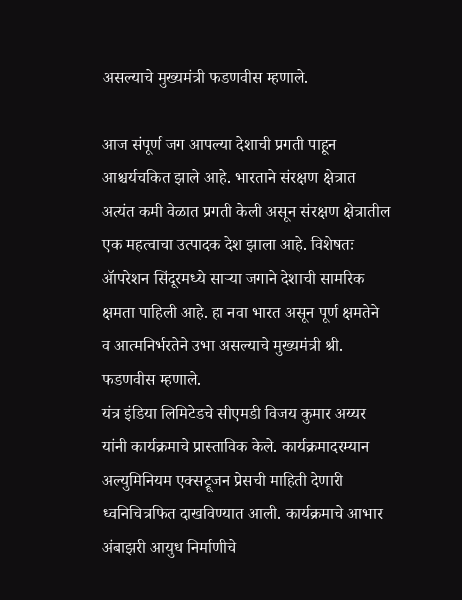असल्याचे मुख्यमंत्री फडणवीस म्हणाले.

आज संपूर्ण जग आपल्या देशाची प्रगती पाहून आश्चर्यचकित झाले आहे. भारताने संरक्षण क्षेत्रात अत्यंत कमी वेळात प्रगती केली असून संरक्षण क्षेत्रातील एक महत्वाचा उत्पादक देश झाला आहे. विशेषतः ॲापरेशन सिंदूरमध्ये साऱ्या जगाने देशाची सामरिक क्षमता पाहिली आहे. हा नवा भारत असून पूर्ण क्षमतेने व आत्मनिर्भरतेने उभा असल्याचे मुख्यमंत्री श्री. फडणवीस म्हणाले.
यंत्र इंडिया लिमिटेडचे सीएमडी विजय कुमार अय्यर यांनी कार्यक्रमाचे प्रास्ताविक केले. कार्यक्रमादरम्यान अल्युमिनियम एक्सट्रूजन प्रेसची माहिती देणारी ध्वनिचित्रफित दाखविण्यात आली. कार्यक्रमाचे आभार अंबाझरी आयुध निर्माणीचे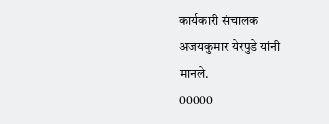कार्यकारी संचालक अजयकुमार येरपुडे यांनी मानले.
00000